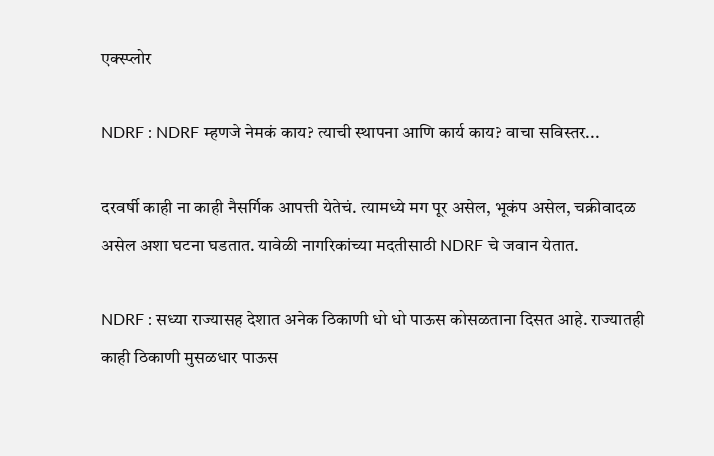एक्स्प्लोर

NDRF : NDRF म्हणजे नेमकं काय? त्याची स्थापना आणि कार्य काय? वाचा सविस्तर...

दरवर्षी काही ना काही नैसर्गिक आपत्ती येतेचं. त्यामध्ये मग पूर असेल, भूकंप असेल, चक्रीवादळ असेल अशा घटना घडतात. यावेळी नागरिकांच्या मदतीसाठी NDRF चे जवान येतात.

NDRF : सध्या राज्यासह देशात अनेक ठिकाणी धो धो पाऊस कोसळताना दिसत आहे. राज्यातही काही ठिकाणी मुसळधार पाऊस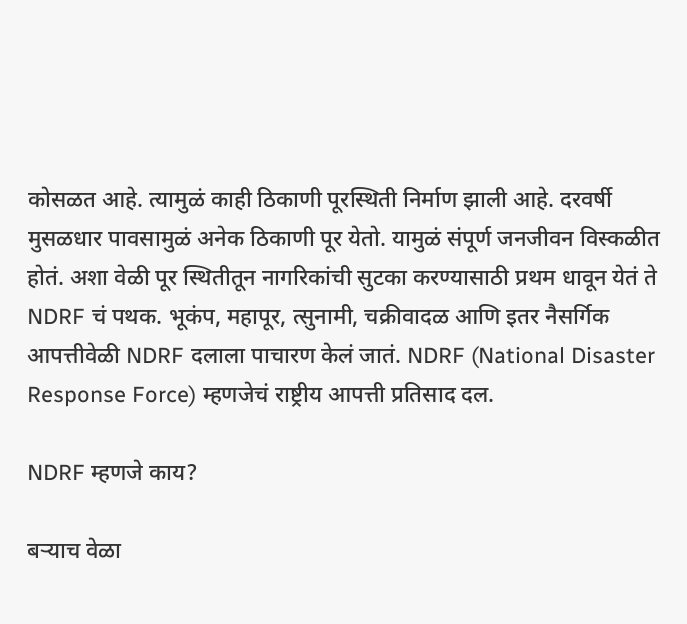कोसळत आहे. त्यामुळं काही ठिकाणी पूरस्थिती निर्माण झाली आहे. दरवर्षी मुसळधार पावसामुळं अनेक ठिकाणी पूर येतो. यामुळं संपूर्ण जनजीवन विस्कळीत होतं. अशा वेळी पूर स्थितीतून नागरिकांची सुटका करण्यासाठी प्रथम धावून येतं ते NDRF चं पथक. भूकंप, महापूर, त्सुनामी, चक्रीवादळ आणि इतर नैसर्गिक आपत्तीवेळी NDRF दलाला पाचारण केलं जातं. NDRF (National Disaster Response Force) म्हणजेचं राष्ट्रीय आपत्ती प्रतिसाद दल.

NDRF म्हणजे काय?

बऱ्याच वेळा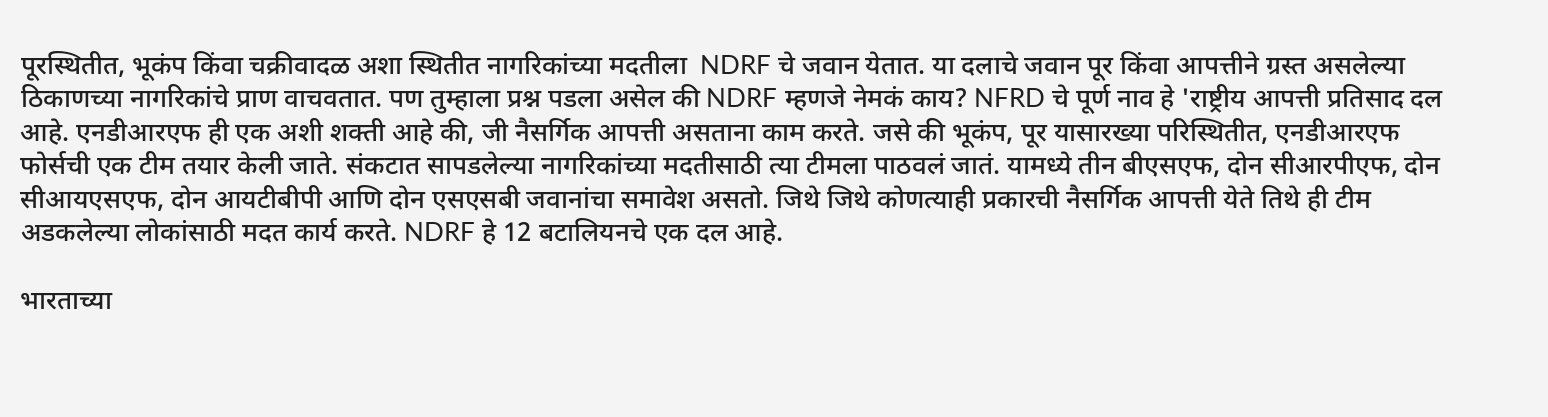पूरस्थितीत, भूकंप किंवा चक्रीवादळ अशा स्थितीत नागरिकांच्या मदतीला  NDRF चे जवान येतात. या दलाचे जवान पूर किंवा आपत्तीने ग्रस्त असलेल्या ठिकाणच्या नागरिकांचे प्राण वाचवतात. पण तुम्हाला प्रश्न पडला असेल की NDRF म्हणजे नेमकं काय? NFRD चे पूर्ण नाव हे 'राष्ट्रीय आपत्ती प्रतिसाद दल आहे. एनडीआरएफ ही एक अशी शक्ती आहे की, जी नैसर्गिक आपत्ती असताना काम करते. जसे की भूकंप, पूर यासारख्या परिस्थितीत, एनडीआरएफ फोर्सची एक टीम तयार केली जाते. संकटात सापडलेल्या नागरिकांच्या मदतीसाठी त्या टीमला पाठवलं जातं. यामध्ये तीन बीएसएफ, दोन सीआरपीएफ, दोन सीआयएसएफ, दोन आयटीबीपी आणि दोन एसएसबी जवानांचा समावेश असतो. जिथे जिथे कोणत्याही प्रकारची नैसर्गिक आपत्ती येते तिथे ही टीम अडकलेल्या लोकांसाठी मदत कार्य करते. NDRF हे 12 बटालियनचे एक दल आहे.

भारताच्या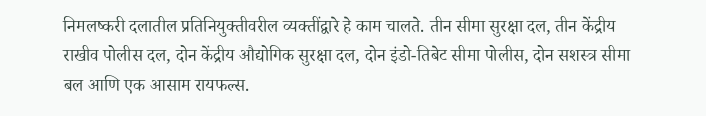निमलष्करी दलातील प्रतिनियुक्तीवरील व्यक्तींद्वारे हे काम चालते. तीन सीमा सुरक्षा दल, तीन केंद्रीय राखीव पोलीस दल, दोन केंद्रीय औद्योगिक सुरक्षा दल, दोन इंडो-तिबेट सीमा पोलीस, दोन सशस्त्र सीमा बल आणि एक आसाम रायफल्स.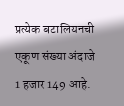प्रत्येक बटालियनची एकूण संख्या अंदाजे 1 हजार 149 आहे.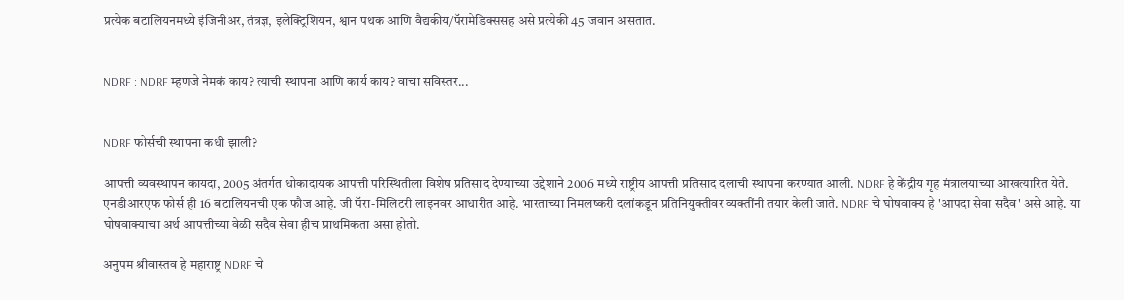प्रत्येक बटालियनमध्ये इंजिनीअर, तंत्रज्ञ, इलेक्ट्रिशियन, श्वान पथक आणि वैद्यकीय/पॅरामेडिक्ससह असे प्रत्येकी 45 जवान असतात.


NDRF : NDRF म्हणजे नेमकं काय? त्याची स्थापना आणि कार्य काय? वाचा सविस्तर...


NDRF फोर्सची स्थापना कधी झाली?

आपत्ती व्यवस्थापन कायदा, 2005 अंतर्गत धोकादायक आपत्ती परिस्थितीला विशेष प्रतिसाद देण्याच्या उद्देशाने 2006 मध्ये राष्ट्रीय आपत्ती प्रतिसाद दलाची स्थापना करण्यात आली. NDRF हे केंद्रीय गृह मंत्रालयाच्या आखत्यारित येते. एनडीआरएफ फोर्स ही 16 बटालियनची एक फौज आहे. जी पॅरा-मिलिटरी लाइनवर आधारीत आहे. भारताच्या निमलष्करी दलांकडून प्रतिनियुक्तीवर व्यक्तींनी तयार केली जाते. NDRF चे घोषवाक्य हे 'आपदा सेवा सदैव' असे आहे. या घोषवाक्याचा अर्थ आपत्तीच्या वेळी सदैव सेवा हीच प्राथमिकता असा होतो.

अनुपम श्रीवास्तव हे महाराष्ट्र NDRF चे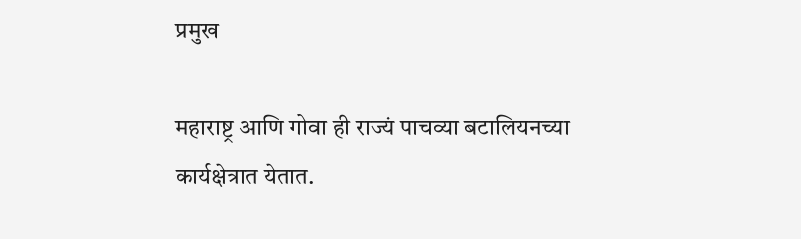प्रमुख

महाराष्ट्र आणि गोवा ही राज्यं पाचव्या बटालियनच्या कार्यक्षेत्रात येतात.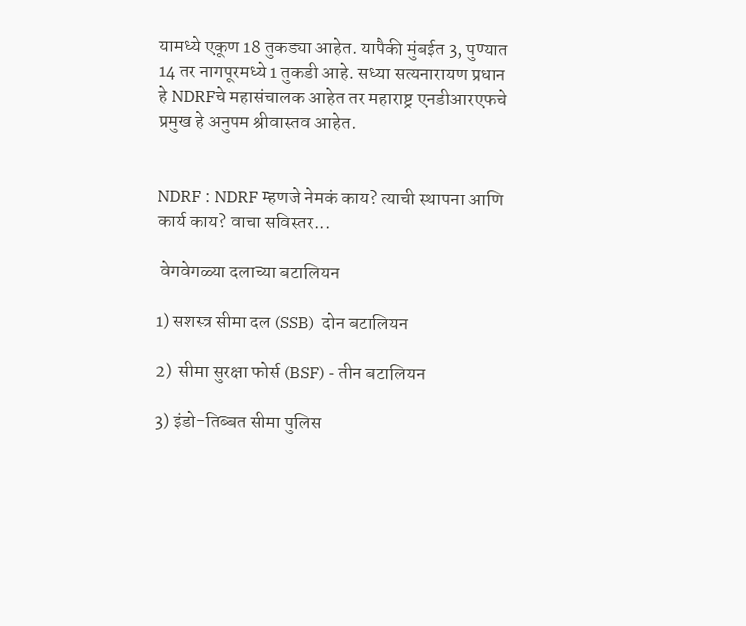यामध्ये एकूण 18 तुकड्या आहेत. यापैकी मुंबईत 3, पुण्यात 14 तर नागपूरमध्ये 1 तुकडी आहे. सध्या सत्यनारायण प्रधान हे NDRFचे महासंचालक आहेत तर महाराष्ट्र एनडीआरएफचे प्रमुख हे अनुपम श्रीवास्तव आहेत.


NDRF : NDRF म्हणजे नेमकं काय? त्याची स्थापना आणि कार्य काय? वाचा सविस्तर...

 वेगवेगळ्या दलाच्या बटालियन

1) सशस्त्र सीमा दल (SSB)  दोन बटालियन

2)  सीमा सुरक्षा फोर्स (BSF) - तीन बटालियन

3) इंडो-तिब्बत सीमा पुलिस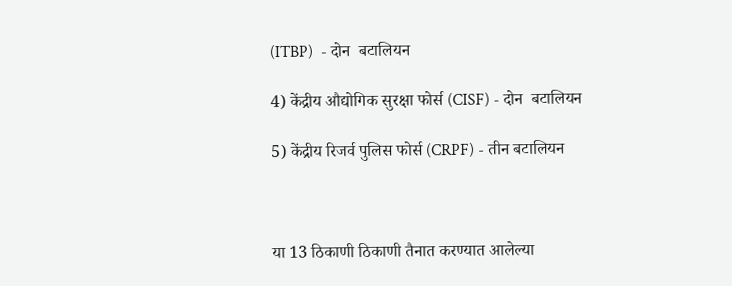(ITBP)  - दोन  बटालियन

4) केंद्रीय औद्योगिक सुरक्षा फोर्स (CISF) - दोन  बटालियन

5) केंद्रीय रिजर्व पुलिस फोर्स (CRPF) - तीन बटालियन



या 13 ठिकाणी ठिकाणी तैनात करण्यात आलेल्या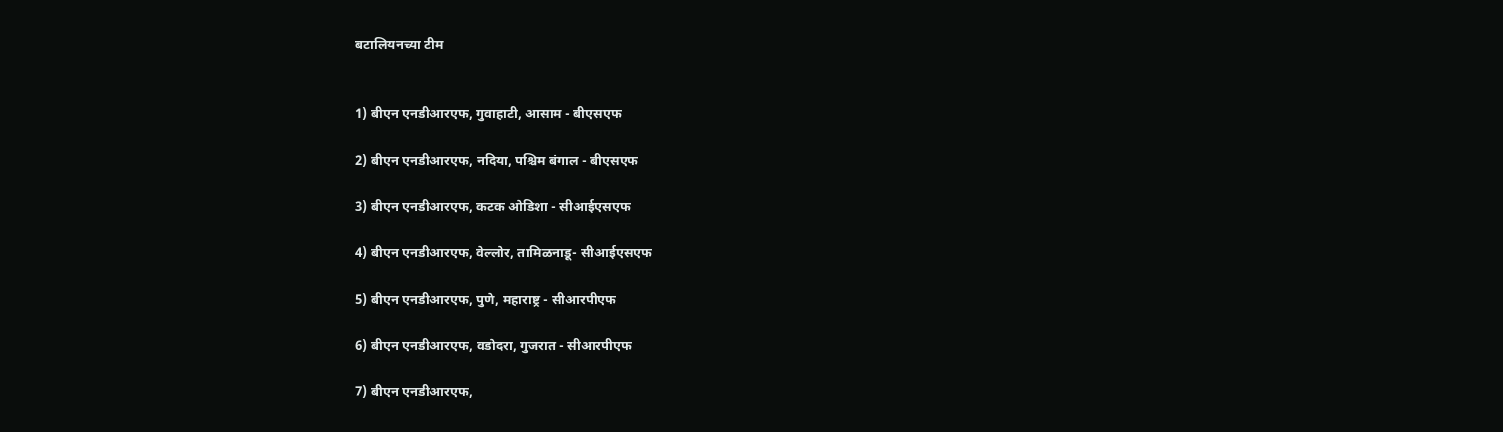बटालियनच्या टीम


1) बीएन एनडीआरएफ, गुवाहाटी, आसाम - बीएसएफ

2) बीएन एनडीआरएफ, नदिया, पश्चिम बंगाल - बीएसएफ

3) बीएन एनडीआरएफ, कटक ओडिशा - सीआईएसएफ

4) बीएन एनडीआरएफ, वेल्लोर, तामिळनाडू- सीआईएसएफ

5) बीएन एनडीआरएफ, पुणे, महाराष्ट्र - सीआरपीएफ

6) बीएन एनडीआरएफ, वडोदरा, गुजरात - सीआरपीएफ

7) बीएन एनडीआरएफ,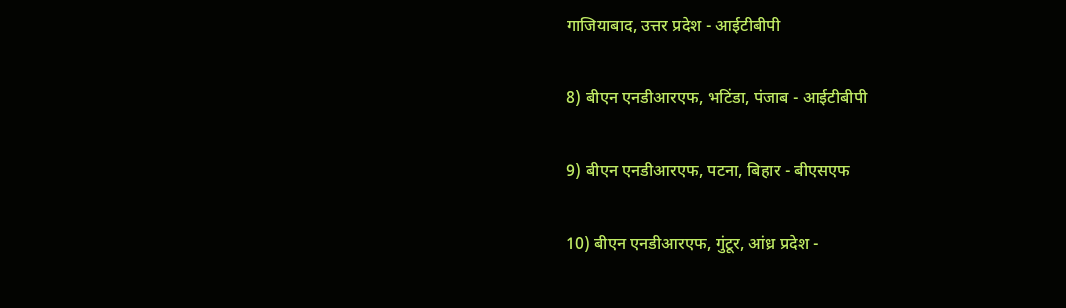गाजियाबाद, उत्तर प्रदेश - आईटीबीपी

8) बीएन एनडीआरएफ, भटिंडा, पंजाब - आईटीबीपी

9) बीएन एनडीआरएफ, पटना, बिहार - बीएसएफ

10) बीएन एनडीआरएफ, गुंटूर, आंध्र प्रदेश -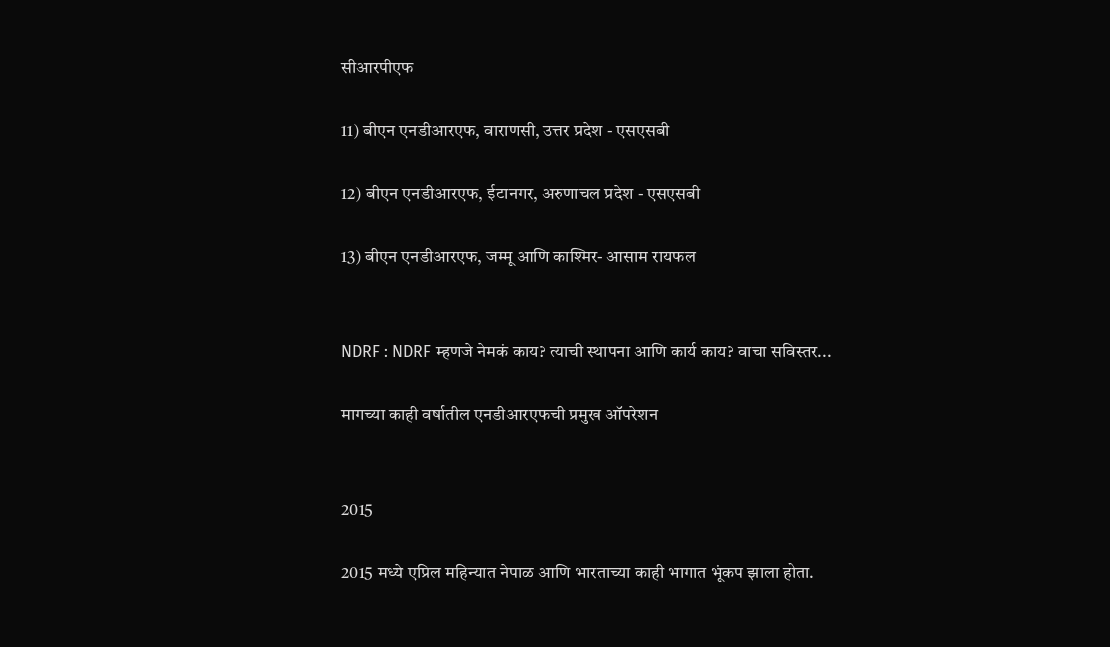सीआरपीएफ

11) बीएन एनडीआरएफ, वाराणसी, उत्तर प्रदेश - एसएसबी

12) बीएन एनडीआरएफ, ईटानगर, अरुणाचल प्रदेश - एसएसबी

13) बीएन एनडीआरएफ, जम्मू आणि काश्मिर- आसाम रायफल


NDRF : NDRF म्हणजे नेमकं काय? त्याची स्थापना आणि कार्य काय? वाचा सविस्तर...

मागच्या काही वर्षातील एनडीआरएफची प्रमुख ऑपरेशन


2015

2015 मध्ये एप्रिल महिन्यात नेपाळ आणि भारताच्या काही भागात भूंकप झाला होता.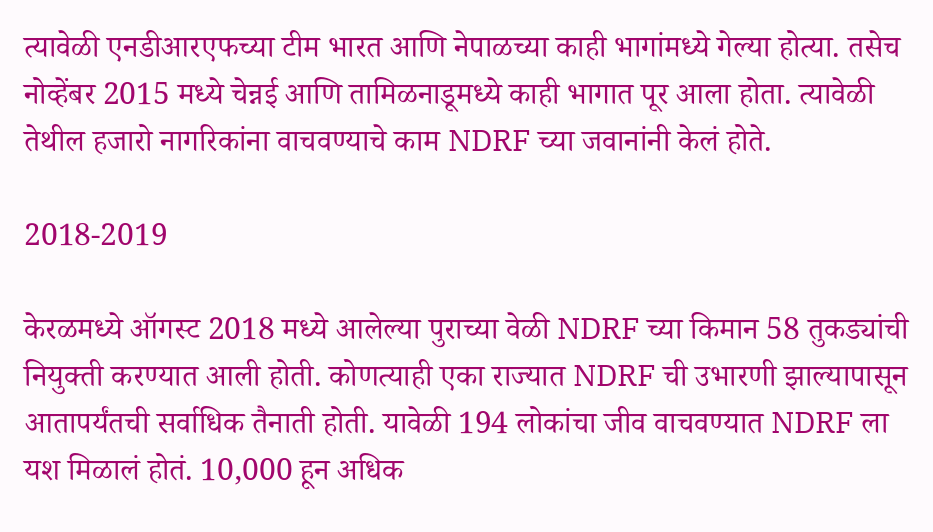त्यावेळी एनडीआरएफच्या टीम भारत आणि नेपाळच्या काही भागांमध्ये गेल्या होत्या. तसेच नोव्हेंबर 2015 मध्ये चेन्नई आणि तामिळनाडूमध्ये काही भागात पूर आला होता. त्यावेळी तेथील हजारो नागरिकांना वाचवण्याचे काम NDRF च्या जवानांनी केलं होते.

2018-2019

केरळमध्ये ऑगस्ट 2018 मध्ये आलेल्या पुराच्या वेळी NDRF च्या किमान 58 तुकड्यांची नियुक्ती करण्यात आली होती. कोणत्याही एका राज्यात NDRF ची उभारणी झाल्यापासून आतापर्यंतची सर्वाधिक तैनाती होती. यावेळी 194 लोकांचा जीव वाचवण्यात NDRF ला यश मिळालं होतं. 10,000 हून अधिक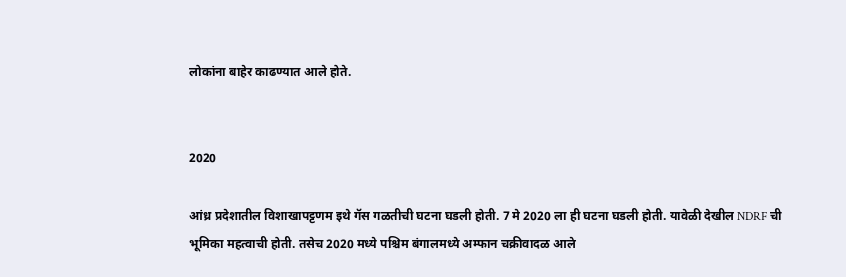लोकांना बाहेर काढण्यात आले होते.


2020

आंध्र प्रदेशातील विशाखापट्टणम इथे गॅस गळतीची घटना घडली होती. 7 मे 2020 ला ही घटना घडली होती. यावेळी देखील NDRF ची भूमिका महत्वाची होती. तसेच 2020 मध्ये पश्चिम बंगालमध्ये अम्फान चक्रीवादळ आले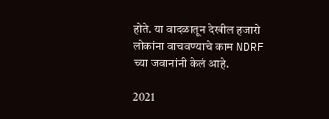होते. या वादळातून देखील हजारो लोकांना वाचवण्याचे काम NDRF च्या जवानांनी केलं आहे.

2021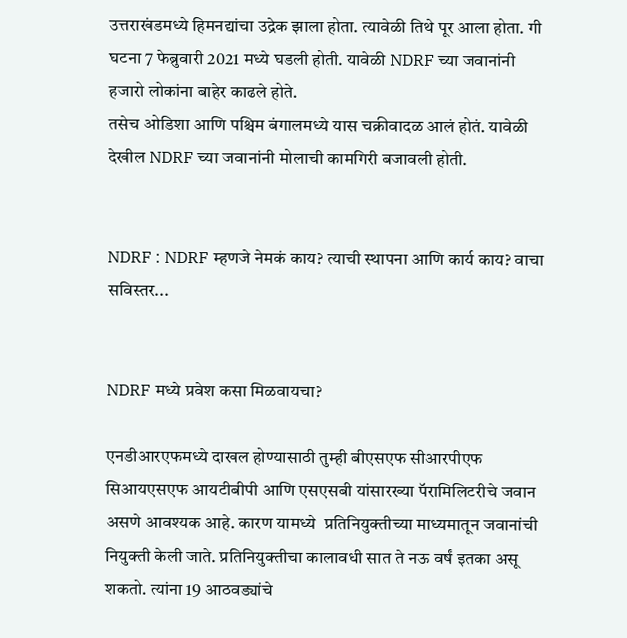उत्तराखंडमध्ये हिमनद्यांचा उद्रेक झाला होता. त्यावेळी तिथे पूर आला होता. गी घटना 7 फेब्रुवारी 2021 मध्ये घडली होती. यावेळी NDRF च्या जवानांनी हजारो लोकांना बाहेर काढले होते.
तसेच ओडिशा आणि पश्चिम बंगालमध्ये यास चक्रीवादळ आलं होतं. यावेळी देखील NDRF च्या जवानांनी मोलाची कामगिरी बजावली होती.


NDRF : NDRF म्हणजे नेमकं काय? त्याची स्थापना आणि कार्य काय? वाचा सविस्तर...


NDRF मध्ये प्रवेश कसा मिळवायचा?

एनडीआरएफमध्ये दाखल होण्यासाठी तुम्ही बीएसएफ सीआरपीएफ सिआयएसएफ आयटीबीपी आणि एसएसबी यांसारख्या पॅरामिलिटरीचे जवान असणे आवश्यक आहे. कारण यामध्ये  प्रतिनियुक्तीच्या माध्यमातून जवानांची नियुक्ती केली जाते. प्रतिनियुक्तीचा कालावधी सात ते नऊ वर्षं इतका असू शकतो. त्यांना 19 आठवड्यांचे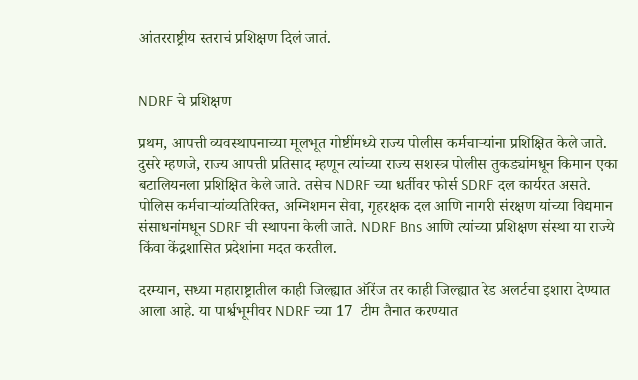आंतरराष्ट्रीय स्तराचं प्रशिक्षण दिलं जातं.


NDRF चे प्रशिक्षण

प्रथम, आपत्ती व्यवस्थापनाच्या मूलभूत गोष्टींमध्ये राज्य पोलीस कर्मचार्‍यांना प्रशिक्षित केले जाते. दुसरे म्हणजे, राज्य आपत्ती प्रतिसाद म्हणून त्यांच्या राज्य सशस्त्र पोलीस तुकड्यांमधून किमान एका बटालियनला प्रशिक्षित केले जाते. तसेच NDRF च्या धर्तीवर फोर्स SDRF दल कार्यरत असते.  पोलिस कर्मचार्‍यांव्यतिरिक्त, अग्निशमन सेवा, गृहरक्षक दल आणि नागरी संरक्षण यांच्या विद्यमान संसाधनांमधून SDRF ची स्थापना केली जाते. NDRF Bns आणि त्यांच्या प्रशिक्षण संस्था या राज्ये किंवा केंद्रशासित प्रदेशांना मदत करतील.

दरम्यान, सध्या महाराष्ट्रातील काही जिल्ह्यात ऑरेंज तर काही जिल्ह्यात रेड अलर्टचा इशारा देण्यात आला आहे. या पार्श्वभूमीवर NDRF च्या 17  टीम तैनात करण्यात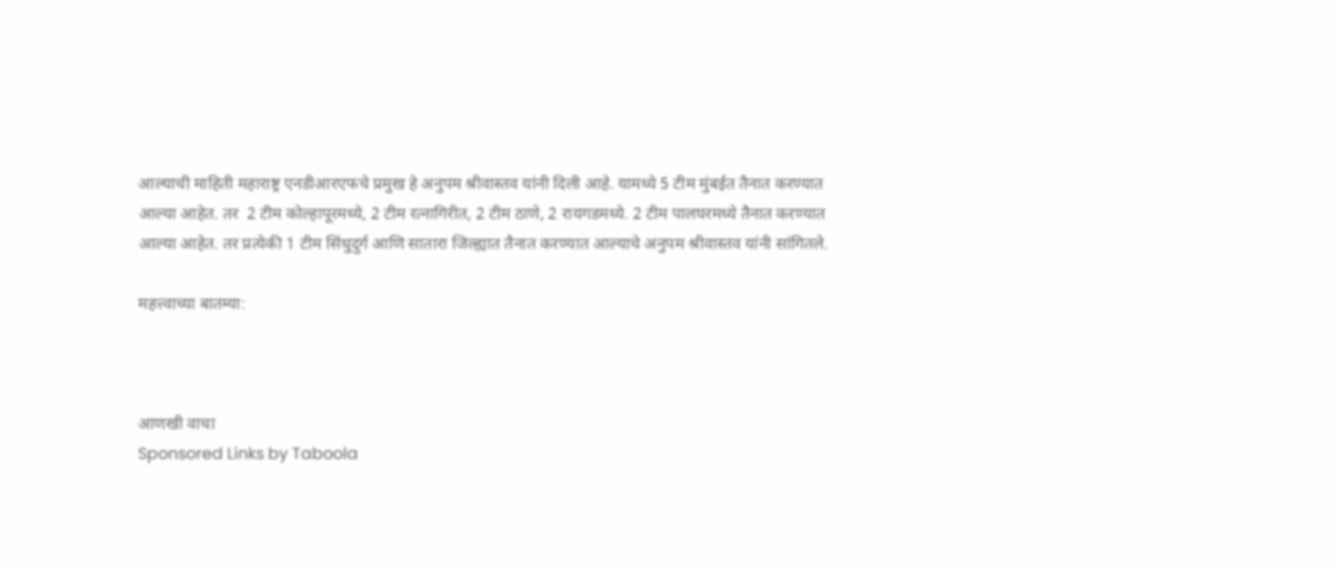आल्याची माहिती महाराष्ट्र एनडीआरएफचे प्रमुख हे अनुपम श्रीवास्तव यांनी दिली आहे. यामध्ये 5 टीम मुंबईत तैनात करण्यात आल्या आहेत. तर  2 टीम कोल्हापूरमध्ये, 2 टीम रत्नागिरीत, 2 टीम ठाणे, 2 रायगडमध्ये. 2 टीम पालघरमध्ये तैनात करण्यात आल्या आहेत. तर प्रत्येकी 1 टीम सिंधुदुर्ग आणि सातारा जिल्ह्यात तैनात करण्यात आल्याचे अनुपम श्रीवास्तव यांनी सांगितले.

महत्त्वाच्या बातम्या:



आणखी वाचा
Sponsored Links by Taboola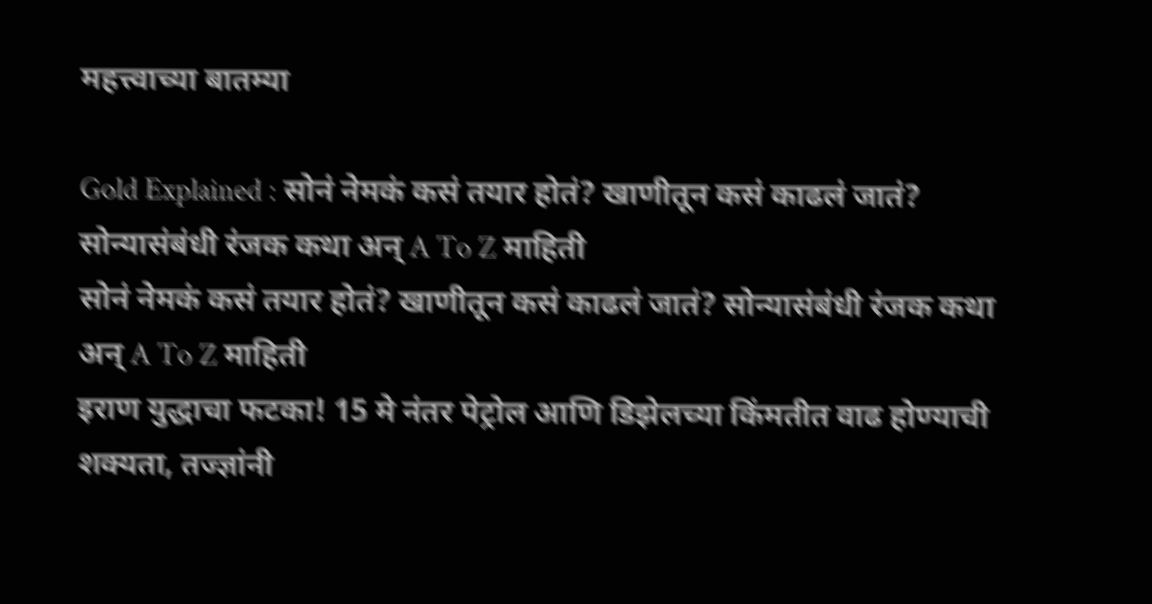महत्त्वाच्या बातम्या

Gold Explained : सोनं नेमकं कसं तयार होतं? खाणीतून कसं काढलं जातं? सोन्यासंबंधी रंजक कथा अन् A To Z माहिती
सोनं नेमकं कसं तयार होतं? खाणीतून कसं काढलं जातं? सोन्यासंबंधी रंजक कथा अन् A To Z माहिती
इराण युद्धाचा फटका! 15 मे नंतर पेट्रोल आणि डिझेलच्या किंमतीत वाढ होण्याची शक्यता, तज्ज्ञांनी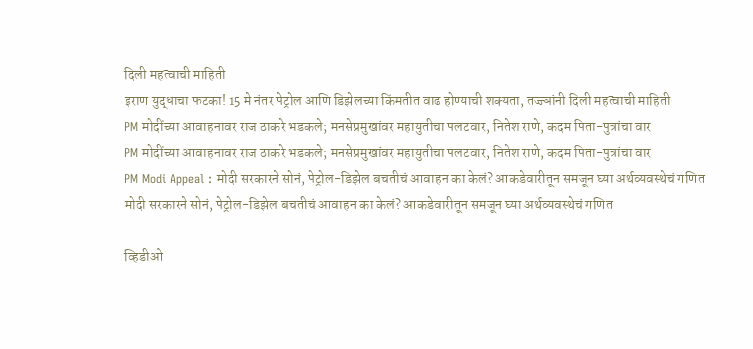दिली महत्वाची माहिती
इराण युद्धाचा फटका! 15 मे नंतर पेट्रोल आणि डिझेलच्या किंमतीत वाढ होण्याची शक्यता, तज्ज्ञांनी दिली महत्वाची माहिती
PM मोदींच्या आवाहनावर राज ठाकरे भडकले; मनसेप्रमुखांवर महायुतीचा पलटवार, नितेश राणे, कदम पिता-पुत्रांचा वार
PM मोदींच्या आवाहनावर राज ठाकरे भडकले; मनसेप्रमुखांवर महायुतीचा पलटवार, नितेश राणे, कदम पिता-पुत्रांचा वार
PM Modi Appeal : मोदी सरकारने सोनं, पेट्रोल-डिझेल बचतीचं आवाहन का केलं? आकडेवारीतून समजून घ्या अर्थव्यवस्थेचं गणित
मोदी सरकारने सोनं, पेट्रोल-डिझेल बचतीचं आवाहन का केलं? आकडेवारीतून समजून घ्या अर्थव्यवस्थेचं गणित

व्हिडीओ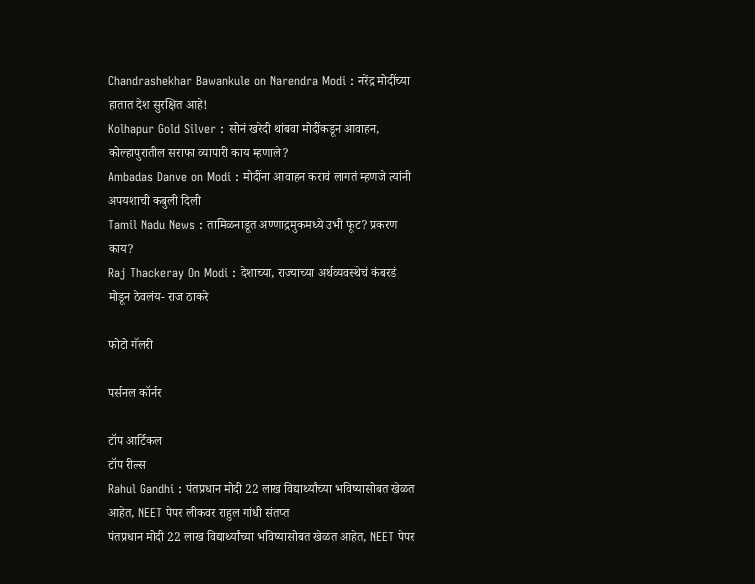Chandrashekhar Bawankule on Narendra Modi : नरेंद्र मोदींच्या हातात देश सुरक्षित आहे!
Kolhapur Gold Silver : सोनं खरेदी थांबवा मोदींकडून आवाहन, कोल्हापुरातील सराफा व्यापारी काय म्हणाले?
Ambadas Danve on Modi : मोदींना आवाहन करावं लागतं म्हणजे त्यांनी अपयशाची कबुली दिली
Tamil Nadu News : तामिळनाडूत अण्णाद्रमुकमध्ये उभी फूट? प्रकरण काय?
Raj Thackeray On Modi : देशाच्या, राज्याच्या अर्थव्यवस्थेचं कंबरडं मोडून ठेवलंय- राज ठाकरे

फोटो गॅलरी

पर्सनल कॉर्नर

टॉप आर्टिकल
टॉप रील्स
Rahul Gandhi : पंतप्रधान मोदी 22 लाख विद्यार्थ्यांच्या भविष्यासोबत खेळत आहेत, NEET पेपर लीकवर राहुल गांधी संतप्त
पंतप्रधान मोदी 22 लाख विद्यार्थ्यांच्या भविष्यासोबत खेळत आहेत, NEET पेपर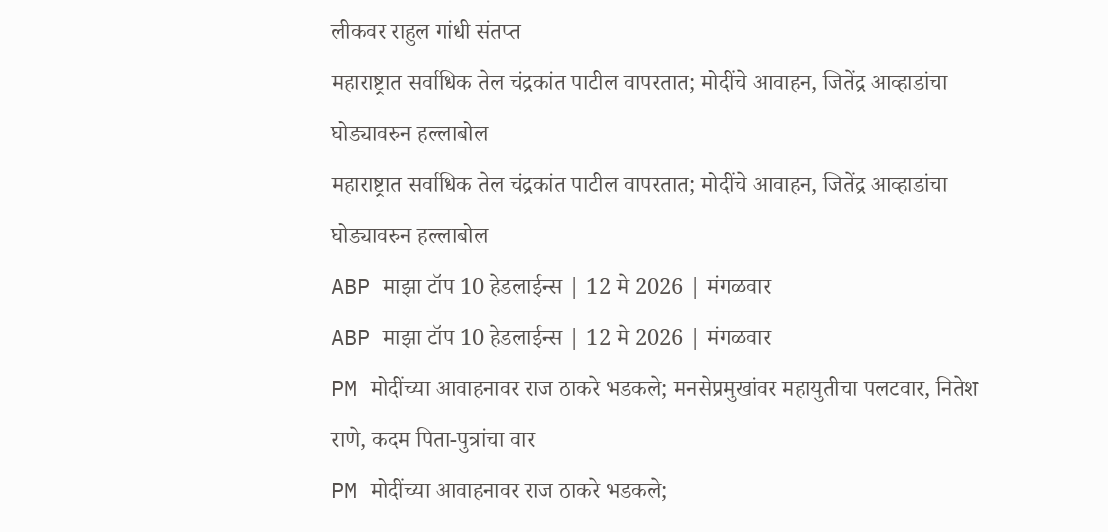लीकवर राहुल गांधी संतप्त
महाराष्ट्रात सर्वाधिक तेल चंद्रकांत पाटील वापरतात; मोदींचे आवाहन, जितेंद्र आव्हाडांचा घोड्यावरुन हल्लाबोल
महाराष्ट्रात सर्वाधिक तेल चंद्रकांत पाटील वापरतात; मोदींचे आवाहन, जितेंद्र आव्हाडांचा घोड्यावरुन हल्लाबोल
ABP माझा टॉप 10 हेडलाईन्स | 12 मे 2026 | मंगळवार
ABP माझा टॉप 10 हेडलाईन्स | 12 मे 2026 | मंगळवार
PM मोदींच्या आवाहनावर राज ठाकरे भडकले; मनसेप्रमुखांवर महायुतीचा पलटवार, नितेश राणे, कदम पिता-पुत्रांचा वार
PM मोदींच्या आवाहनावर राज ठाकरे भडकले;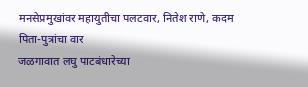मनसेप्रमुखांवर महायुतीचा पलटवार, नितेश राणे, कदम पिता-पुत्रांचा वार
जळगावात लघु पाटबंधारेच्या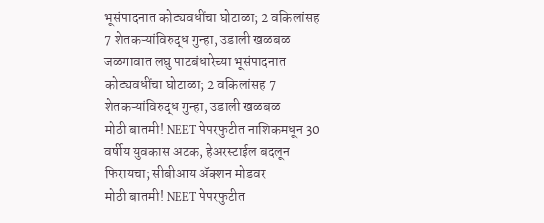भूसंपादनात कोट्यवधींचा घोटाळा; 2 वकिलांसह 7 शेतकऱ्यांविरुद्ध गुन्हा, उडाली खळबळ
जळगावात लघु पाटबंधारेच्या भूसंपादनात कोट्यवधींचा घोटाळा; 2 वकिलांसह 7 शेतकऱ्यांविरुद्ध गुन्हा, उडाली खळबळ
मोठी बातमी! NEET पेपरफुटीत नाशिकमधून 30 वर्षीय युवकास अटक, हेअरस्टाईल बदलून फिरायचा; सीबीआय ॲक्शन मोडवर
मोठी बातमी! NEET पेपरफुटीत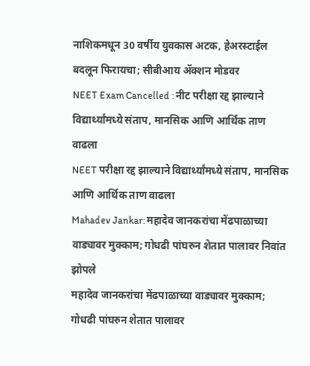नाशिकमधून 30 वर्षीय युवकास अटक, हेअरस्टाईल बदलून फिरायचा; सीबीआय ॲक्शन मोडवर
NEET Exam Cancelled : नीट परीक्षा रद्द झाल्याने विद्यार्थ्यांमध्ये संताप, मानसिक आणि आर्थिक ताण वाढला
NEET परीक्षा रद्द झाल्याने विद्यार्थ्यांमध्ये संताप, मानसिक आणि आर्थिक ताण वाढला
Mahadev Jankar: महादेव जानकरांचा मेंढपाळाच्या वाड्यावर मुक्काम; गोधढी पांघरुन शेतात पालावर निवांत झोपले
महादेव जानकरांचा मेंढपाळाच्या वाड्यावर मुक्काम; गोधढी पांघरुन शेतात पालावर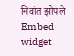निवांत झोपले
Embed widget